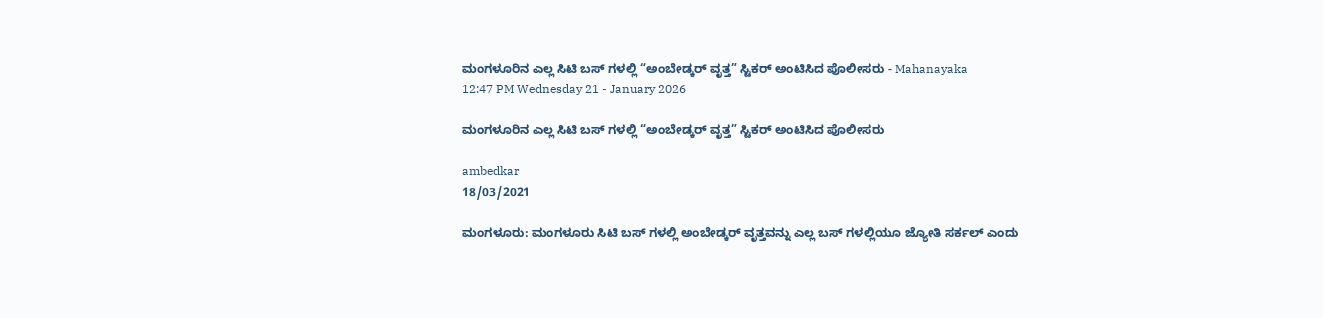ಮಂಗಳೂರಿನ ಎಲ್ಲ ಸಿಟಿ ಬಸ್ ಗಳಲ್ಲಿ “ಅಂಬೇಡ್ಕರ್ ವೃತ್ತ” ಸ್ಟಿಕರ್ ಅಂಟಿಸಿದ ಪೊಲೀಸರು - Mahanayaka
12:47 PM Wednesday 21 - January 2026

ಮಂಗಳೂರಿನ ಎಲ್ಲ ಸಿಟಿ ಬಸ್ ಗಳಲ್ಲಿ “ಅಂಬೇಡ್ಕರ್ ವೃತ್ತ” ಸ್ಟಿಕರ್ ಅಂಟಿಸಿದ ಪೊಲೀಸರು

ambedkar
18/03/2021

ಮಂಗಳೂರು: ಮಂಗಳೂರು ಸಿಟಿ ಬಸ್ ಗಳಲ್ಲಿ ಅಂಬೇಡ್ಕರ್ ವೃತ್ತವನ್ನು ಎಲ್ಲ ಬಸ್ ಗಳಲ್ಲಿಯೂ ಜ್ಯೋತಿ ಸರ್ಕಲ್ ಎಂದು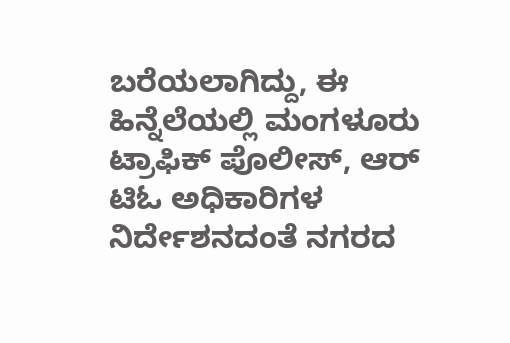ಬರೆಯಲಾಗಿದ್ದು, ಈ ಹಿನ್ನೆಲೆಯಲ್ಲಿ ಮಂಗಳೂರು ಟ್ರಾಫಿಕ್‌ ಪೊಲೀಸ್‌‌, ಆರ್‌ ಟಿಓ ಅಧಿಕಾರಿಗಳ ನಿರ್ದೇಶನದಂತೆ ನಗರದ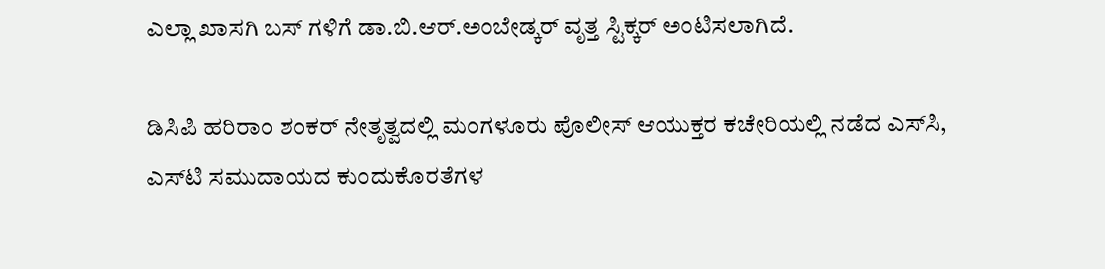ಎಲ್ಲಾ ಖಾಸಗಿ ಬಸ್‌ ಗಳಿಗೆ ಡಾ.ಬಿ.ಆರ್.ಅಂಬೇಡ್ಕರ್ ವೃತ್ತ ಸ್ಟಿಕ್ಕರ್ ಅಂಟಿಸಲಾಗಿದೆ.

ಡಿಸಿಪಿ ಹರಿರಾಂ ಶಂಕರ್‌ ನೇತೃತ್ವದಲ್ಲಿ ಮಂಗಳೂರು ಪೊಲೀಸ್‌ ಆಯುಕ್ತರ ಕಚೇರಿಯಲ್ಲಿ ನಡೆದ ಎಸ್‌ಸಿ, ಎಸ್‌ಟಿ ಸಮುದಾಯದ ಕುಂದುಕೊರತೆಗಳ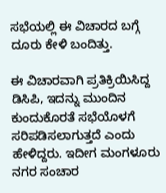ಸಭೆಯಲ್ಲಿ ಈ ವಿಚಾರದ ಬಗ್ಗೆ ದೂರು ಕೇಳಿ ಬಂದಿತ್ತು.

ಈ ವಿಚಾರವಾಗಿ ಪ್ರತಿಕ್ರಿಯಿಸಿದ್ದ ಡಿಸಿಪಿ, ಇದನ್ನು ಮುಂದಿನ ಕುಂದುಕೊರತೆ ಸಭೆಯೊಳಗೆ ಸರಿಪಡಿಸಲಾಗುತ್ತದೆ ಎಂದು ಹೇಳಿದ್ದರು. ಇದೀಗ ಮಂಗಳೂರು ನಗರ ಸಂಚಾರ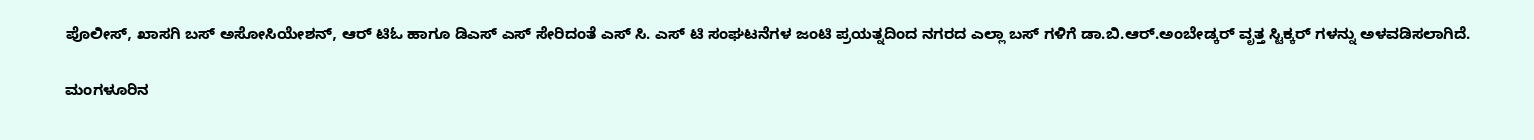ಪೊಲೀಸ್‌, ಖಾಸಗಿ ಬಸ್‌ ಅಸೋಸಿಯೇಶನ್‌‌‌, ಆರ್‌ ಟಿಓ ಹಾಗೂ ಡಿಎಸ್‌ ಎಸ್‌‌ ಸೇರಿದಂತೆ ಎಸ್‌ ಸಿ. ಎಸ್‌‌ ಟಿ ಸಂಘಟನೆಗಳ ಜಂಟಿ ಪ್ರಯತ್ನದಿಂದ ನಗರದ ಎಲ್ಲಾ ಬಸ್‌ ಗಳಿಗೆ ಡಾ.ಬಿ.ಆರ್.ಅಂಬೇಡ್ಕರ್ ವೃತ್ತ ಸ್ಟಿಕ್ಕರ್‌ ಗಳನ್ನು ಅಳವಡಿಸಲಾಗಿದೆ.

ಮಂಗಳೂರಿನ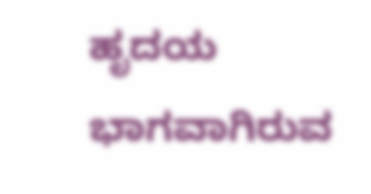ಹೃದಯ ಭಾಗವಾಗಿರುವ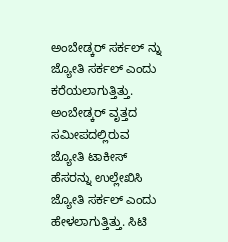ಅಂಬೇಡ್ಕರ್ ಸರ್ಕಲ್ ನ್ನು ಜ್ಯೋತಿ ಸರ್ಕಲ್ ಎಂದು ಕರೆಯಲಾಗುತ್ತಿತ್ತು. ಅಂಬೇಡ್ಕರ್ ವೃತ್ತದ ಸಮೀಪದಲ್ಲಿರುವ ಜ್ಯೋತಿ ಟಾಕೀಸ್ ಹೆಸರನ್ನು ಉಲ್ಲೇಖಿಸಿ ಜ್ಯೋತಿ ಸರ್ಕಲ್ ಎಂದು ಹೇಳಲಾಗುತ್ತಿತ್ತು. ಸಿಟಿ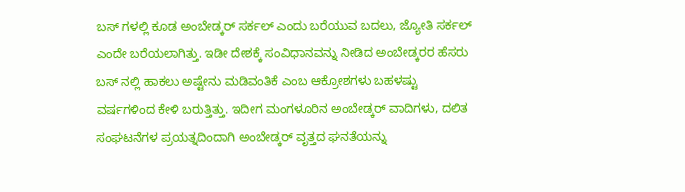ಬಸ್ ಗಳಲ್ಲಿ ಕೂಡ ಅಂಬೇಡ್ಕರ್ ಸರ್ಕಲ್ ಎಂದು ಬರೆಯುವ ಬದಲು, ಜ್ಯೋತಿ ಸರ್ಕಲ್ ಎಂದೇ ಬರೆಯಲಾಗಿತ್ತು. ಇಡೀ ದೇಶಕ್ಕೆ ಸಂವಿಧಾನವನ್ನು ನೀಡಿದ ಅಂಬೇಡ್ಕರರ ಹೆಸರು ಬಸ್ ನಲ್ಲಿ ಹಾಕಲು ಅಷ್ಟೇನು ಮಡಿವಂತಿಕೆ ಎಂಬ ಆಕ್ರೋಶಗಳು ಬಹಳಷ್ಟು ವರ್ಷಗಳಿಂದ ಕೇಳಿ ಬರುತ್ತಿತ್ತು. ಇದೀಗ ಮಂಗಳೂರಿನ ಅಂಬೇಡ್ಕರ್ ವಾದಿಗಳು, ದಲಿತ ಸಂಘಟನೆಗಳ ಪ್ರಯತ್ನದಿಂದಾಗಿ ಅಂಬೇಡ್ಕರ್ ವೃತ್ತದ ಘನತೆಯನ್ನು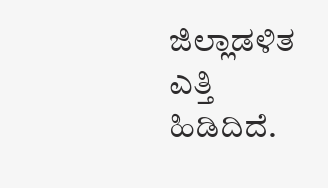ಜಿಲ್ಲಾಡಳಿತ ಎತ್ತಿ ಹಿಡಿದಿದೆ.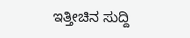ಇತ್ತೀಚಿನ ಸುದ್ದಿ